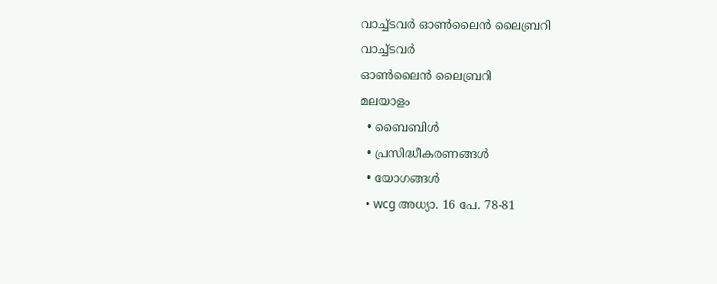വാച്ച്ടവര്‍ ഓണ്‍ലൈന്‍ ലൈബ്രറി
വാച്ച്ടവര്‍
ഓണ്‍ലൈന്‍ ലൈബ്രറി
മലയാളം
  • ബൈബിൾ
  • പ്രസിദ്ധീകരണങ്ങൾ
  • യോഗങ്ങൾ
  • wcg അധ്യാ. 16 പേ. 78-81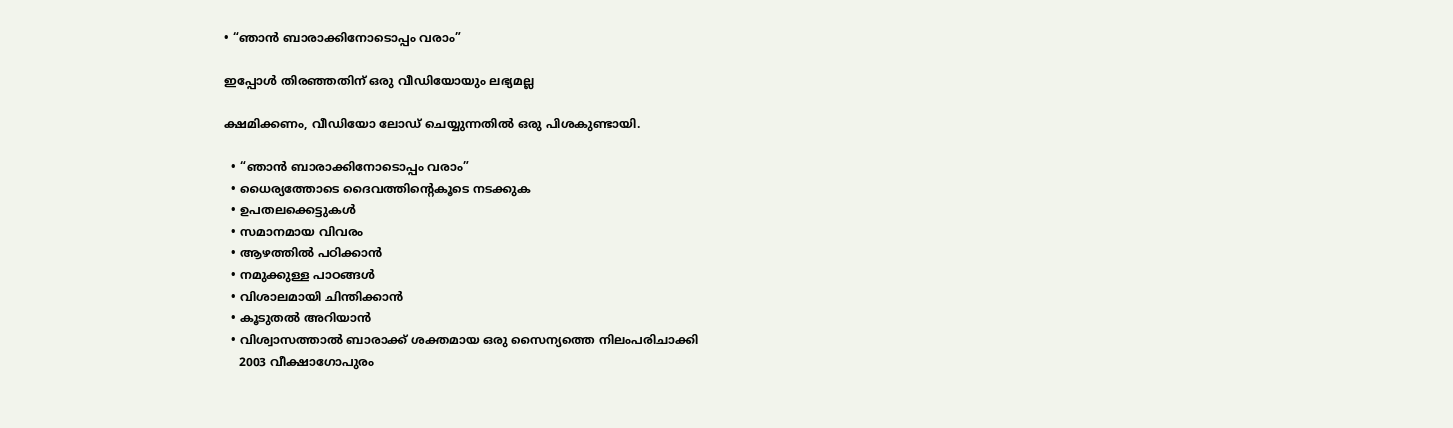• “ഞാൻ ബാരാക്കിനോടൊപ്പം വരാം”

ഇപ്പോൾ തിരഞ്ഞതിന് ഒരു വീഡിയോയും ലഭ്യമല്ല

ക്ഷമിക്കണം, വീഡിയോ ലോഡ് ചെയ്യുന്നതിൽ ഒരു പിശകുണ്ടായി.

  • “ഞാൻ ബാരാക്കിനോടൊപ്പം വരാം”
  • ധൈര്യത്തോടെ ദൈവത്തിന്റെകൂടെ നടക്കുക
  • ഉപതലക്കെട്ടുകള്‍
  • സമാനമായ വിവരം
  • ആഴത്തിൽ പഠിക്കാൻ
  • നമുക്കുള്ള പാഠങ്ങൾ
  • വിശാലമായി ചിന്തിക്കാൻ
  • കൂടുതൽ അറിയാൻ
  • വിശ്വാസത്താൽ ബാരാക്ക്‌ ശക്തമായ ഒരു സൈന്യത്തെ നിലംപരിചാക്കി
    2003 വീക്ഷാഗോപുരം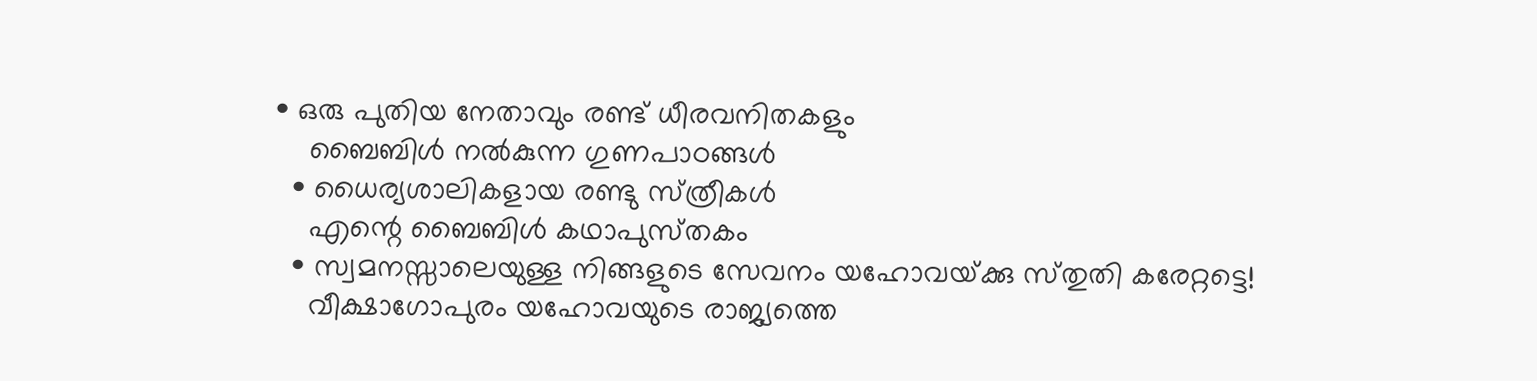• ഒരു പുതിയ നേതാവും രണ്ട്‌ ധീരവനിതകളും
    ബൈബിൾ നൽകുന്ന ഗുണപാഠങ്ങൾ
  • ധൈര്യശാലികളായ രണ്ടു സ്‌ത്രീകൾ
    എന്റെ ബൈബിൾ കഥാപുസ്‌തകം
  • സ്വമനസ്സാലെയുള്ള നിങ്ങളുടെ സേവനം യഹോവയ്‌ക്കു സ്‌തുതി കരേറ്റട്ടെ!
    വീക്ഷാഗോപുരം യഹോവയുടെ രാജ്യത്തെ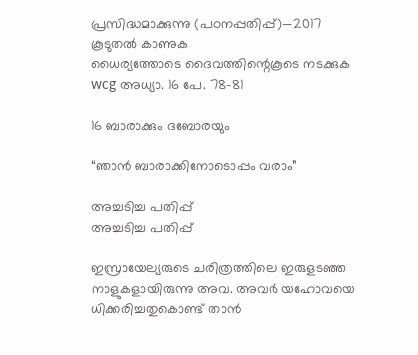പ്രസിദ്ധമാക്കുന്നു (പഠനപ്പതിപ്പ്‌)—2017
കൂടുതൽ കാണുക
ധൈര്യത്തോടെ ദൈവത്തിന്റെകൂടെ നടക്കുക
wcg അധ്യാ. 16 പേ. 78-81

16 ബാരാക്കും ദബോരയും

“ഞാൻ ബാരാക്കിനോടൊപ്പം വരാം”

അച്ചടിച്ച പതിപ്പ്
അച്ചടിച്ച പതിപ്പ്

ഇസ്രായേല്യരുടെ ചരിത്രത്തിലെ ഇരുളടഞ്ഞ നാളുകളായിരുന്നു അവ. അവർ യഹോവയെ ധിക്കരിച്ചതുകൊണ്ട്‌ താൻ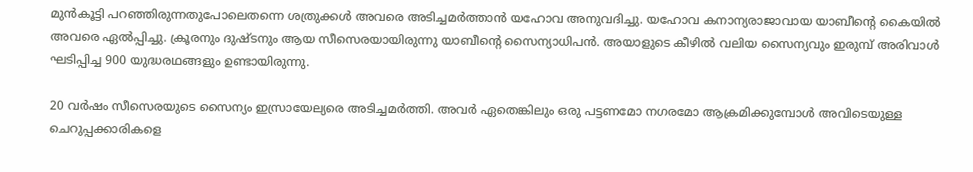മുൻകൂട്ടി പറഞ്ഞിരുന്നതുപോലെതന്നെ ശത്രുക്കൾ അവരെ അടിച്ചമർത്താൻ യഹോവ അനുവദിച്ചു. യഹോവ കനാന്യരാജാവായ യാബീന്റെ കൈയിൽ അവരെ ഏൽപ്പിച്ചു. ക്രൂരനും ദുഷ്ടനും ആയ സീസെരയായിരുന്നു യാബീന്റെ സൈന്യാധിപൻ. അയാളുടെ കീഴിൽ വലിയ സൈന്യവും ഇരുമ്പ്‌ അരിവാൾ ഘടിപ്പിച്ച 900 യുദ്ധരഥങ്ങളും ഉണ്ടായിരുന്നു.

20 വർഷം സീസെരയുടെ സൈന്യം ഇസ്രായേല്യരെ അടിച്ചമർത്തി. അവർ ഏതെങ്കിലും ഒരു പട്ടണമോ നഗരമോ ആക്രമിക്കുമ്പോൾ അവിടെയുള്ള ചെറുപ്പക്കാരികളെ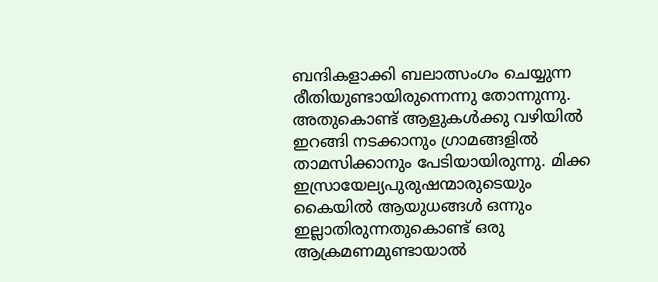ബന്ദികളാക്കി ബലാത്സംഗം ചെയ്യുന്ന രീതിയുണ്ടായിരുന്നെന്നു തോന്നുന്നു. അതുകൊണ്ട്‌ ആളുകൾക്കു വഴിയിൽ ഇറങ്ങി നടക്കാനും ഗ്രാമങ്ങളിൽ താമസിക്കാനും പേടിയായിരുന്നു. മിക്ക ഇസ്രായേല്യപുരുഷന്മാരുടെയും കൈയിൽ ആയുധങ്ങൾ ഒന്നും ഇല്ലാതിരുന്നതുകൊണ്ട്‌ ഒരു ആക്രമണമുണ്ടായാൽ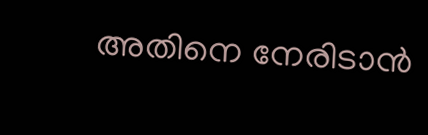അതിനെ നേരിടാൻ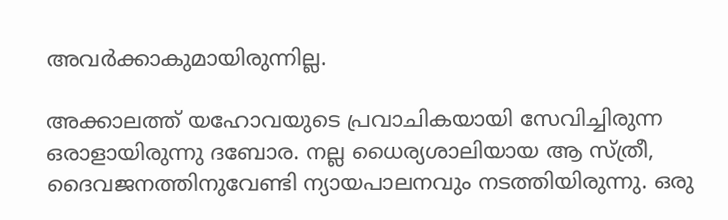അവർക്കാകുമായിരുന്നില്ല.

അക്കാലത്ത്‌ യഹോവയുടെ പ്രവാചികയായി സേവിച്ചിരുന്ന ഒരാളായിരുന്നു ദബോര. നല്ല ധൈര്യശാലിയായ ആ സ്‌ത്രീ, ദൈവജനത്തിനുവേണ്ടി ന്യായപാലനവും നടത്തിയിരുന്നു. ഒരു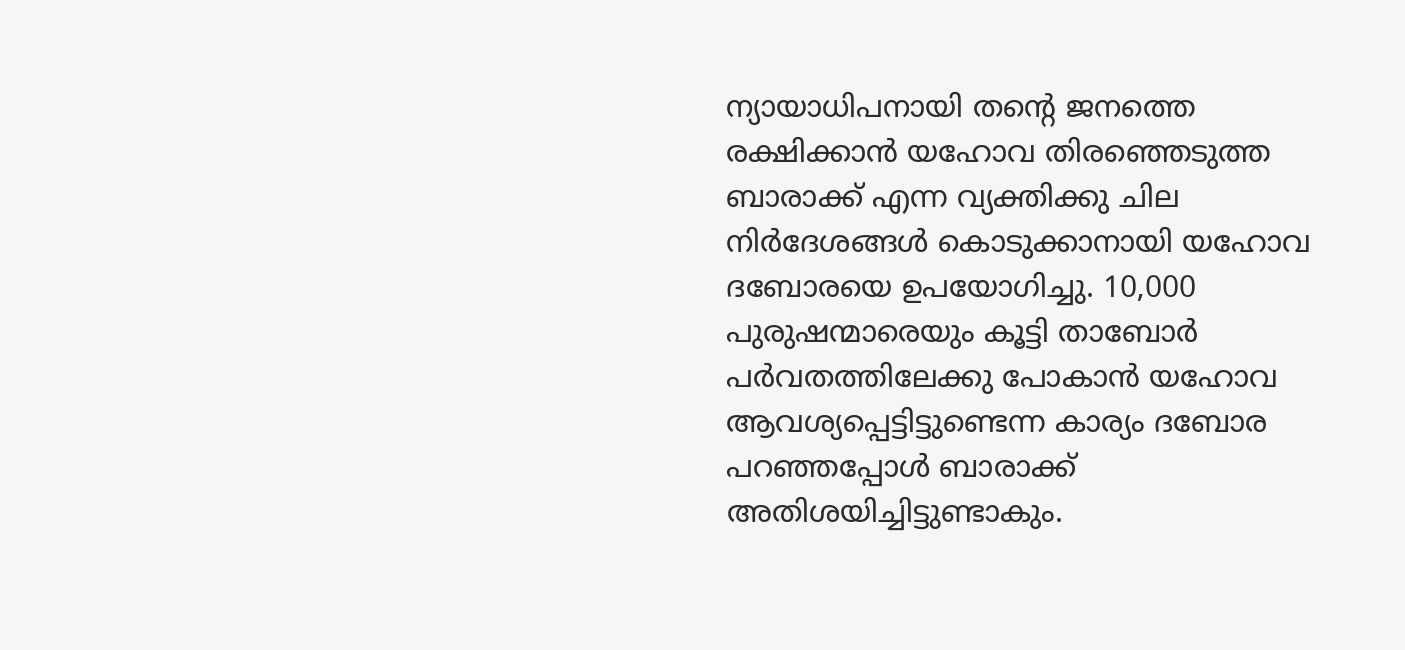ന്യായാധിപനായി തന്റെ ജനത്തെ രക്ഷിക്കാൻ യഹോവ തിരഞ്ഞെടുത്ത ബാരാക്ക്‌ എന്ന വ്യക്തിക്കു ചില നിർദേശങ്ങൾ കൊടുക്കാനായി യഹോവ ദബോരയെ ഉപയോഗിച്ചു. 10,000 പുരുഷന്മാരെയും കൂട്ടി താബോർ പർവതത്തിലേക്കു പോകാൻ യഹോവ ആവശ്യപ്പെട്ടിട്ടുണ്ടെന്ന കാര്യം ദബോര പറഞ്ഞപ്പോൾ ബാരാക്ക്‌ അതിശയിച്ചിട്ടുണ്ടാകും.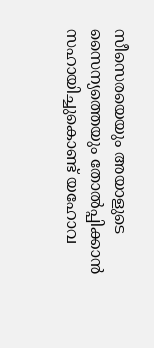സീസെരയെയും അയാളുടെ സൈന്യത്തെയും തോൽപ്പിക്കാൻ സഹായിച്ചുകൊണ്ട്‌ യഹോവ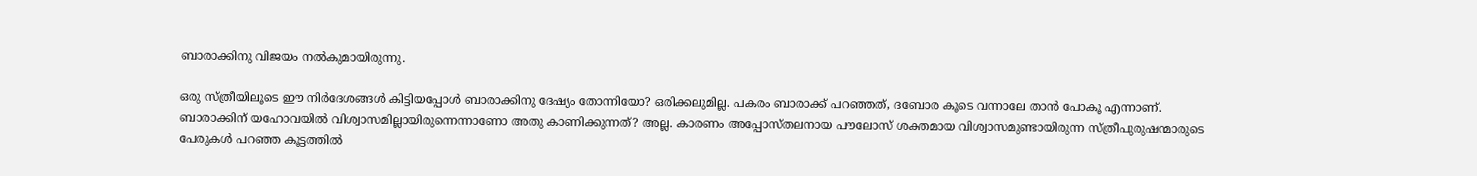ബാരാക്കിനു വിജയം നൽകുമായിരുന്നു.

ഒരു സ്‌ത്രീയിലൂടെ ഈ നിർദേശങ്ങൾ കിട്ടിയപ്പോൾ ബാരാക്കിനു ദേഷ്യം തോന്നിയോ? ഒരിക്കലുമില്ല. പകരം ബാരാക്ക്‌ പറഞ്ഞത്‌, ദബോര കൂടെ വന്നാലേ താൻ പോകൂ എന്നാണ്‌. ബാരാക്കിന്‌ യഹോവയിൽ വിശ്വാസമില്ലായിരുന്നെന്നാണോ അതു കാണിക്കുന്നത്‌? അല്ല. കാരണം അപ്പോസ്‌തലനായ പൗലോസ്‌ ശക്തമായ വിശ്വാസമുണ്ടായിരുന്ന സ്‌ത്രീപുരുഷന്മാരുടെ പേരുകൾ പറഞ്ഞ കൂട്ടത്തിൽ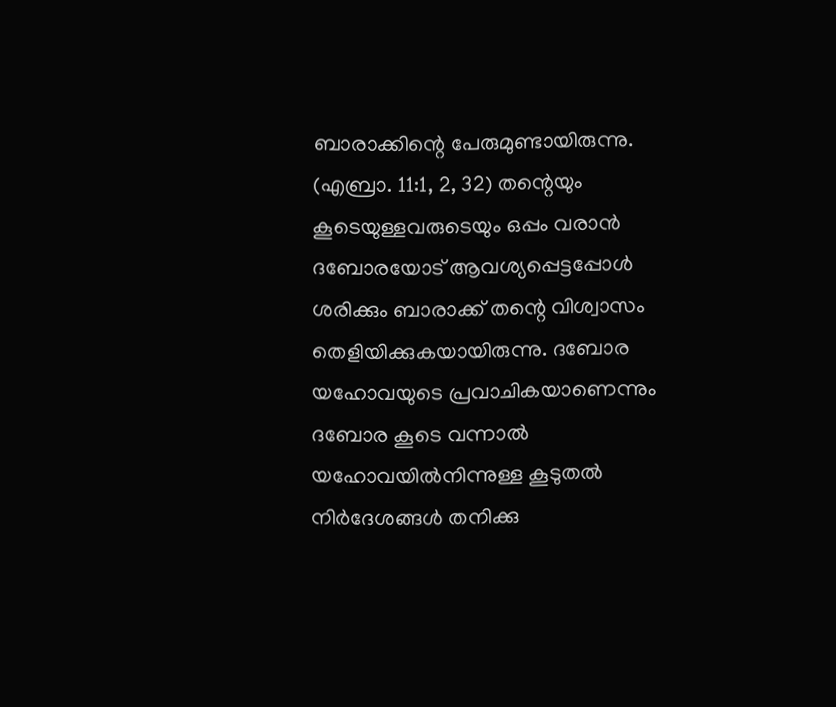ബാരാക്കിന്റെ പേരുമുണ്ടായിരുന്നു. (എബ്രാ. 11:1, 2, 32) തന്റെയും കൂടെയുള്ളവരുടെയും ഒപ്പം വരാൻ ദബോരയോട്‌ ആവശ്യപ്പെട്ടപ്പോൾ ശരിക്കും ബാരാക്ക്‌ തന്റെ വിശ്വാസം തെളിയിക്കുകയായിരുന്നു. ദബോര യഹോവയുടെ പ്രവാചികയാണെന്നും ദബോര കൂടെ വന്നാൽ യഹോവയിൽനിന്നുള്ള കൂടുതൽ നിർദേശങ്ങൾ തനിക്കു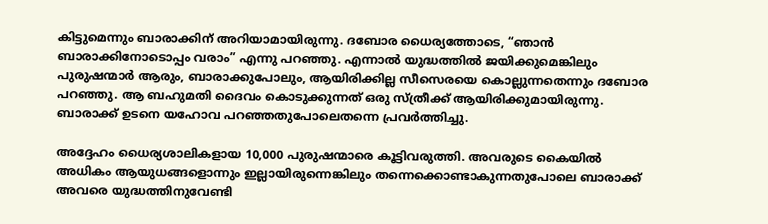കിട്ടുമെന്നും ബാരാക്കിന്‌ അറിയാമായിരുന്നു. ദബോര ധൈര്യത്തോടെ, “ഞാൻ ബാരാക്കിനോടൊപ്പം വരാം” എന്നു പറഞ്ഞു. എന്നാൽ യുദ്ധത്തിൽ ജയിക്കുമെങ്കിലും പുരുഷന്മാർ ആരും, ബാരാക്കുപോലും, ആയിരിക്കില്ല സീസെരയെ കൊല്ലുന്നതെന്നും ദബോര പറഞ്ഞു. ആ ബഹുമതി ദൈവം കൊടുക്കുന്നത്‌ ഒരു സ്‌ത്രീക്ക്‌ ആയിരിക്കുമായിരുന്നു. ബാരാക്ക്‌ ഉടനെ യഹോവ പറഞ്ഞതുപോലെതന്നെ പ്രവർത്തിച്ചു.

അദ്ദേഹം ധൈര്യശാലികളായ 10,000 പുരുഷന്മാരെ കൂട്ടിവരുത്തി. അവരുടെ കൈയിൽ അധികം ആയുധങ്ങളൊന്നും ഇല്ലായിരുന്നെങ്കിലും തന്നെക്കൊണ്ടാകുന്നതുപോലെ ബാരാക്ക്‌ അവരെ യുദ്ധത്തിനുവേണ്ടി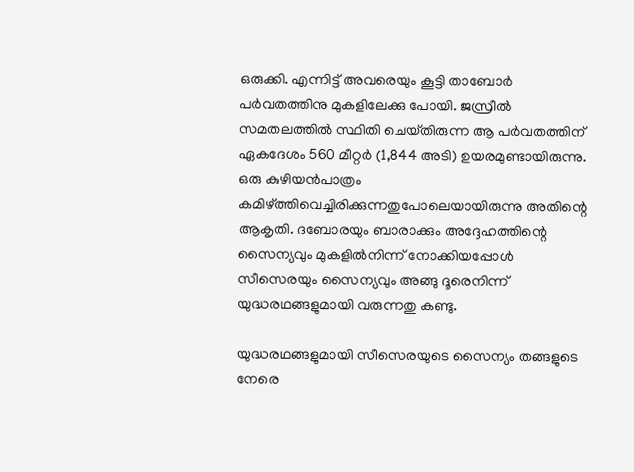ഒരുക്കി. എന്നിട്ട്‌ അവരെയും കൂട്ടി താബോർ പർവതത്തിനു മുകളിലേക്കു പോയി. ജസ്രീൽ സമതലത്തിൽ സ്ഥിതി ചെയ്‌തിരുന്ന ആ പർവതത്തിന്‌ ഏകദേശം 560 മീറ്റർ (1,844 അടി) ഉയരമുണ്ടായിരുന്നു. ഒരു കുഴിയൻപാത്രം കമിഴ്‌ത്തിവെച്ചിരിക്കുന്നതുപോലെയായിരുന്നു അതിന്റെ ആകൃതി. ദബോരയും ബാരാക്കും അദ്ദേഹത്തിന്റെ സൈന്യവും മുകളിൽനിന്ന്‌ നോക്കിയപ്പോൾ സീസെരയും സൈന്യവും അങ്ങു ദൂരെനിന്ന്‌ യുദ്ധരഥങ്ങളുമായി വരുന്നതു കണ്ടു.

യുദ്ധരഥങ്ങളുമായി സീസെരയുടെ സൈന്യം തങ്ങളുടെ നേരെ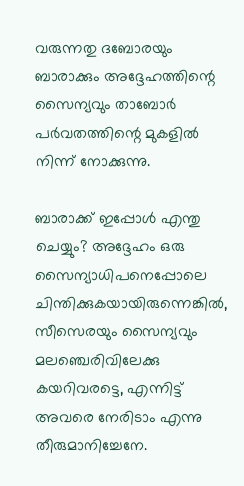വരുന്നതു ദബോരയും ബാരാക്കും അദ്ദേഹത്തിന്റെ സൈന്യവും താബോർ പർവതത്തിന്റെ മുകളിൽ നിന്ന്‌ നോക്കുന്നു.

ബാരാക്ക്‌ ഇപ്പോൾ എന്തു ചെയ്യും? അദ്ദേഹം ഒരു സൈന്യാധിപനെപ്പോലെ ചിന്തിക്കുകയായിരുന്നെങ്കിൽ, സീസെരയും സൈന്യവും മലഞ്ചെരിവിലേക്കു കയറിവരട്ടെ, എന്നിട്ട്‌ അവരെ നേരിടാം എന്നു തീരുമാനിച്ചേനേ.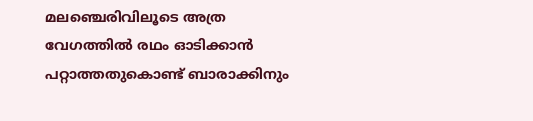മലഞ്ചെരിവിലൂടെ അത്ര വേഗത്തിൽ രഥം ഓടിക്കാൻ പറ്റാത്തതുകൊണ്ട്‌ ബാരാക്കിനും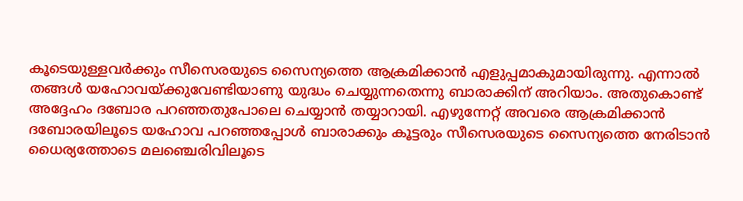കൂടെയുള്ളവർക്കും സീസെരയുടെ സൈന്യത്തെ ആക്രമിക്കാൻ എളുപ്പമാകുമായിരുന്നു. എന്നാൽ തങ്ങൾ യഹോവയ്‌ക്കുവേണ്ടിയാണു യുദ്ധം ചെയ്യുന്നതെന്നു ബാരാക്കിന്‌ അറിയാം. അതുകൊണ്ട്‌ അദ്ദേഹം ദബോര പറഞ്ഞതുപോലെ ചെയ്യാൻ തയ്യാറായി. എഴുന്നേറ്റ്‌ അവരെ ആക്രമിക്കാൻ ദബോരയിലൂടെ യഹോവ പറഞ്ഞപ്പോൾ ബാരാക്കും കൂട്ടരും സീസെരയുടെ സൈന്യത്തെ നേരിടാൻ ധൈര്യത്തോടെ മലഞ്ചെരിവിലൂടെ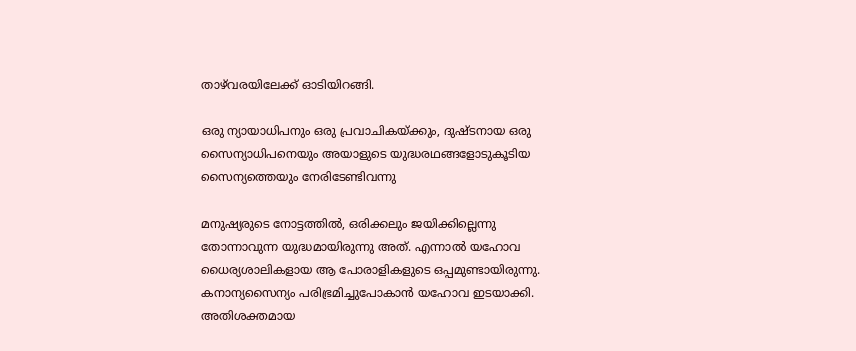താഴ്‌വരയിലേക്ക്‌ ഓടിയിറങ്ങി.

ഒരു ന്യായാധിപനും ഒരു പ്രവാചികയ്‌ക്കും, ദുഷ്ടനായ ഒരു സൈന്യാധിപനെയും അയാളുടെ യുദ്ധരഥങ്ങളോടുകൂടിയ സൈന്യത്തെയും നേരിടേണ്ടിവന്നു

മനുഷ്യരുടെ നോട്ടത്തിൽ, ഒരിക്കലും ജയിക്കില്ലെന്നു തോന്നാവുന്ന യുദ്ധമായിരുന്നു അത്‌. എന്നാൽ യഹോവ ധൈര്യശാലികളായ ആ പോരാളികളുടെ ഒപ്പമുണ്ടായിരുന്നു. കനാന്യസൈന്യം പരിഭ്രമിച്ചുപോകാൻ യഹോവ ഇടയാക്കി. അതിശക്തമായ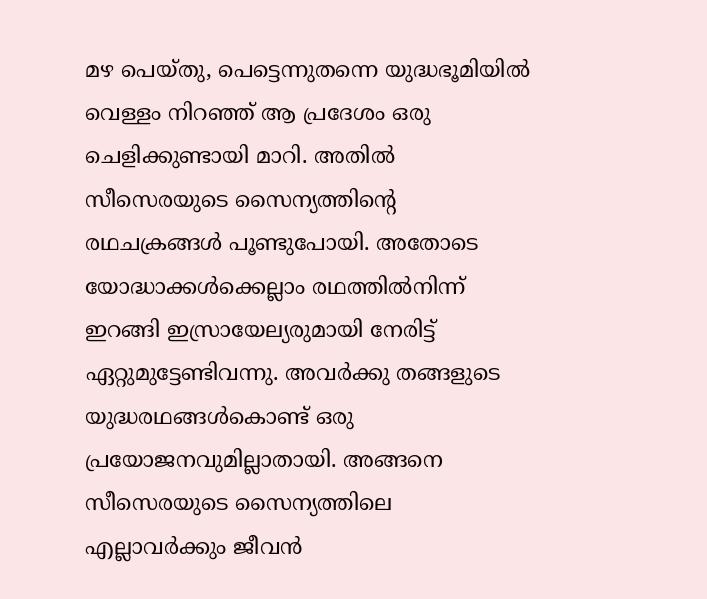മഴ പെയ്‌തു, പെട്ടെന്നുതന്നെ യുദ്ധഭൂമിയിൽ വെള്ളം നിറഞ്ഞ്‌ ആ പ്രദേശം ഒരു ചെളിക്കുണ്ടായി മാറി. അതിൽ സീസെരയുടെ സൈന്യത്തിന്റെ രഥചക്രങ്ങൾ പൂണ്ടുപോയി. അതോടെ യോദ്ധാക്കൾക്കെല്ലാം രഥത്തിൽനിന്ന്‌ ഇറങ്ങി ഇസ്രായേല്യരുമായി നേരിട്ട്‌ ഏറ്റുമുട്ടേണ്ടിവന്നു. അവർക്കു തങ്ങളുടെ യുദ്ധരഥങ്ങൾകൊണ്ട്‌ ഒരു പ്രയോജനവുമില്ലാതായി. അങ്ങനെ സീസെരയുടെ സൈന്യത്തിലെ എല്ലാവർക്കും ജീവൻ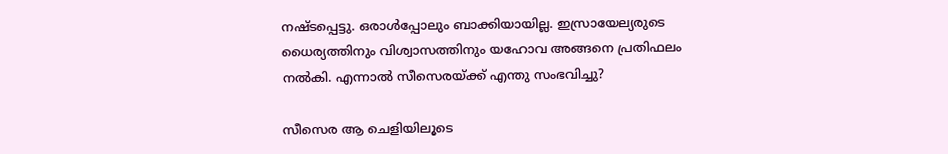നഷ്ടപ്പെട്ടു. ഒരാൾപ്പോലും ബാക്കിയായില്ല. ഇസ്രായേല്യരുടെ ധൈര്യത്തിനും വിശ്വാസത്തിനും യഹോവ അങ്ങനെ പ്രതിഫലം നൽകി. എന്നാൽ സീസെരയ്‌ക്ക്‌ എന്തു സംഭവിച്ചു?

സീസെര ആ ചെളിയിലൂടെ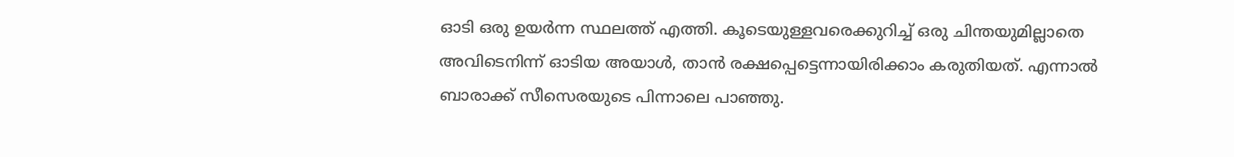ഓടി ഒരു ഉയർന്ന സ്ഥലത്ത്‌ എത്തി. കൂടെയുള്ളവരെക്കുറിച്ച്‌ ഒരു ചിന്തയുമില്ലാതെ അവിടെനിന്ന്‌ ഓടിയ അയാൾ, താൻ രക്ഷപ്പെട്ടെന്നായിരിക്കാം കരുതിയത്‌. എന്നാൽ ബാരാക്ക്‌ സീസെരയുടെ പിന്നാലെ പാഞ്ഞു.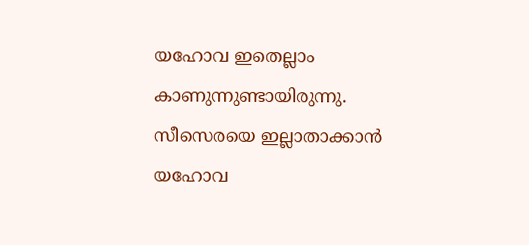യഹോവ ഇതെല്ലാം കാണുന്നുണ്ടായിരുന്നു. സീസെരയെ ഇല്ലാതാക്കാൻ യഹോവ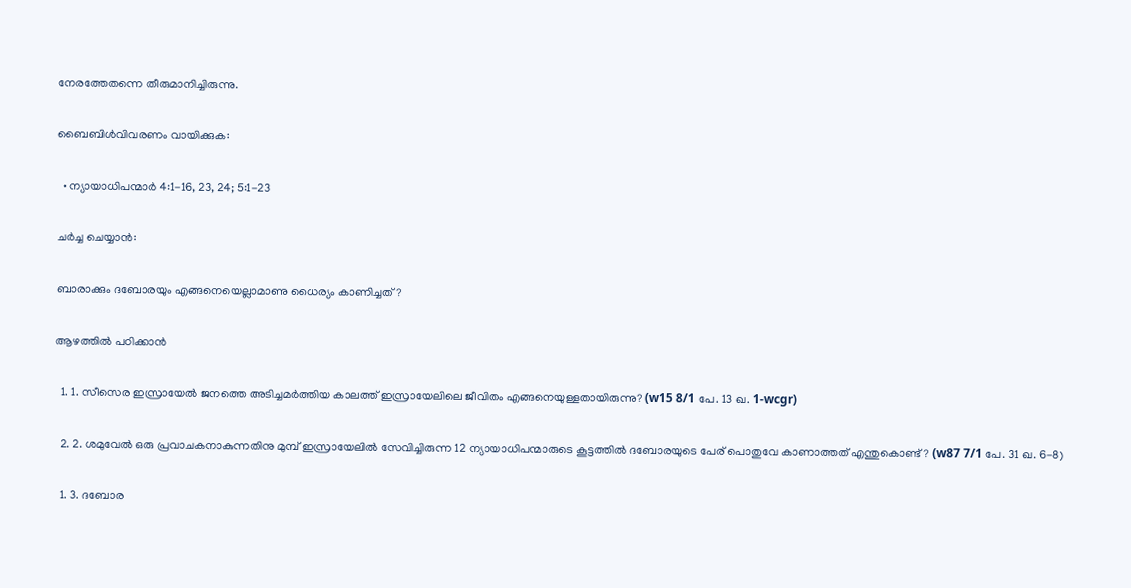നേരത്തേതന്നെ തീരുമാനിച്ചിരുന്നു.

ബൈബിൾവിവരണം വായിക്കുക:

  • ന്യായാധിപന്മാർ 4:1-16, 23, 24; 5:1-23

ചർച്ച ചെയ്യാൻ:

ബാരാക്കും ദബോരയും എങ്ങനെയെല്ലാമാണു ധൈര്യം കാണിച്ചത്‌?

ആഴത്തിൽ പഠിക്കാൻ

  1. 1. സീസെര ഇസ്രായേൽ ജനത്തെ അടിച്ചമർത്തിയ കാലത്ത്‌ ഇസ്രായേലിലെ ജീവിതം എങ്ങനെയുള്ളതായിരുന്നു? (w15 8/1 പേ. 13 ഖ. 1-wcgr)

  2. 2. ശമുവേൽ ഒരു പ്രവാചകനാകുന്നതിനു മുമ്പ്‌ ഇസ്രായേലിൽ സേവിച്ചിരുന്ന 12 ന്യായാധിപന്മാരുടെ കൂട്ടത്തിൽ ദബോരയുടെ പേര്‌ പൊതുവേ കാണാത്തത്‌ എന്തുകൊണ്ട്‌? (w87 7/1 പേ. 31 ഖ. 6-8)

  1. 3. ദബോര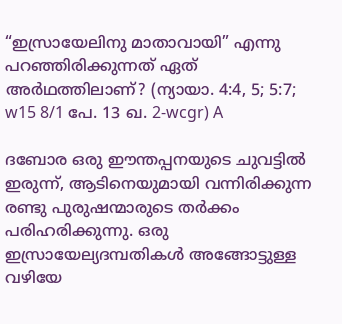“ഇസ്രായേലിനു മാതാവായി” എന്നു പറഞ്ഞിരിക്കുന്നത്‌ ഏത്‌ അർഥത്തിലാണ്‌? (ന്യായാ. 4:4, 5; 5:7; w15 8/1 പേ. 13 ഖ. 2-wcgr) A

ദബോര ഒരു ഈന്തപ്പനയുടെ ചുവട്ടിൽ ഇരുന്ന്‌, ആടിനെയുമായി വന്നിരിക്കുന്ന രണ്ടു പുരുഷന്മാരുടെ തർക്കം പരിഹരിക്കുന്നു. ഒരു ഇസ്രായേല്യദമ്പതികൾ അങ്ങോട്ടുള്ള വഴിയേ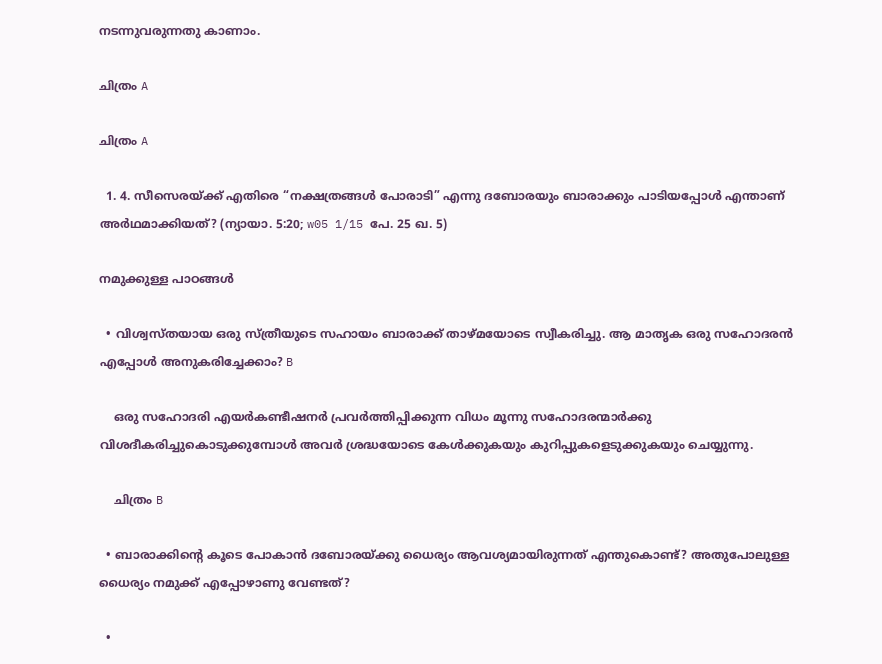നടന്നുവരുന്നതു കാണാം.

ചിത്രം A

ചിത്രം A

  1. 4. സീസെരയ്‌ക്ക്‌ എതിരെ “നക്ഷത്രങ്ങൾ പോരാടി” എന്നു ദബോരയും ബാരാക്കും പാടിയപ്പോൾ എന്താണ്‌ അർഥമാക്കിയത്‌? (ന്യായാ. 5:20; w05 1/15 പേ. 25 ഖ. 5)

നമുക്കുള്ള പാഠങ്ങൾ

  • വിശ്വസ്‌തയായ ഒരു സ്‌ത്രീയുടെ സഹായം ബാരാക്ക്‌ താഴ്‌മയോടെ സ്വീകരിച്ചു. ആ മാതൃക ഒരു സഹോദരൻ എപ്പോൾ അനുകരിച്ചേക്കാം? B

    ഒരു സഹോദരി എയർകണ്ടീഷനർ പ്രവർത്തിപ്പിക്കുന്ന വിധം മൂന്നു സഹോദരന്മാർക്കു വിശദീകരിച്ചുകൊടുക്കുമ്പോൾ അവർ ശ്രദ്ധയോടെ കേൾക്കുകയും കുറിപ്പുകളെടുക്കുകയും ചെയ്യുന്നു.

    ചിത്രം B

  • ബാരാക്കിന്റെ കൂടെ പോകാൻ ദബോരയ്‌ക്കു ധൈര്യം ആവശ്യമായിരുന്നത്‌ എന്തുകൊണ്ട്‌? അതുപോലുള്ള ധൈര്യം നമുക്ക്‌ എപ്പോഴാണു വേണ്ടത്‌?

  •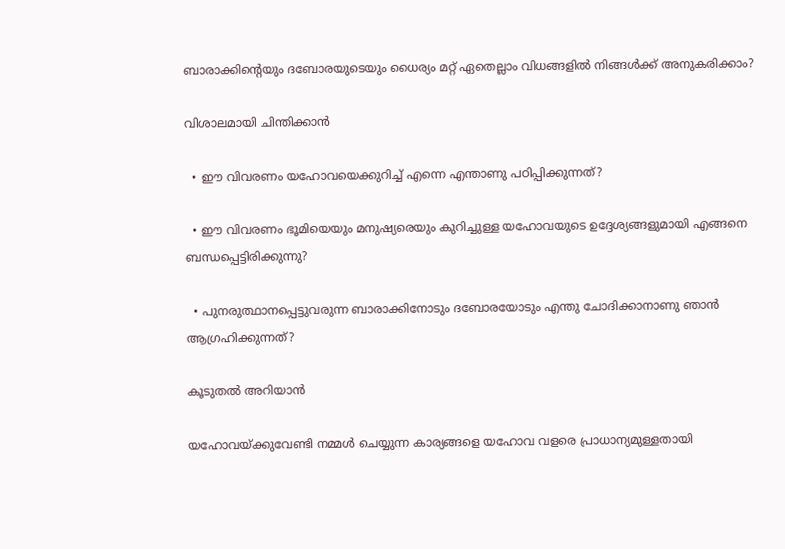ബാരാക്കിന്റെയും ദബോരയുടെയും ധൈര്യം മറ്റ്‌ ഏതെല്ലാം വിധങ്ങളിൽ നിങ്ങൾക്ക്‌ അനുകരിക്കാം?

വിശാലമായി ചിന്തിക്കാൻ

  • ഈ വിവരണം യഹോവയെക്കുറിച്ച്‌ എന്നെ എന്താണു പഠിപ്പിക്കുന്നത്‌?

  • ഈ വിവരണം ഭൂമിയെയും മനുഷ്യരെയും കുറിച്ചുള്ള യഹോവയുടെ ഉദ്ദേശ്യങ്ങളുമായി എങ്ങനെ ബന്ധപ്പെട്ടിരിക്കുന്നു?

  • പുനരുത്ഥാനപ്പെട്ടുവരുന്ന ബാരാക്കിനോടും ദബോരയോടും എന്തു ചോദിക്കാനാണു ഞാൻ ആഗ്രഹിക്കുന്നത്‌?

കൂടുതൽ അറിയാൻ

യഹോവയ്‌ക്കുവേണ്ടി നമ്മൾ ചെയ്യുന്ന കാര്യങ്ങളെ യഹോവ വളരെ പ്രാധാന്യമുള്ളതായി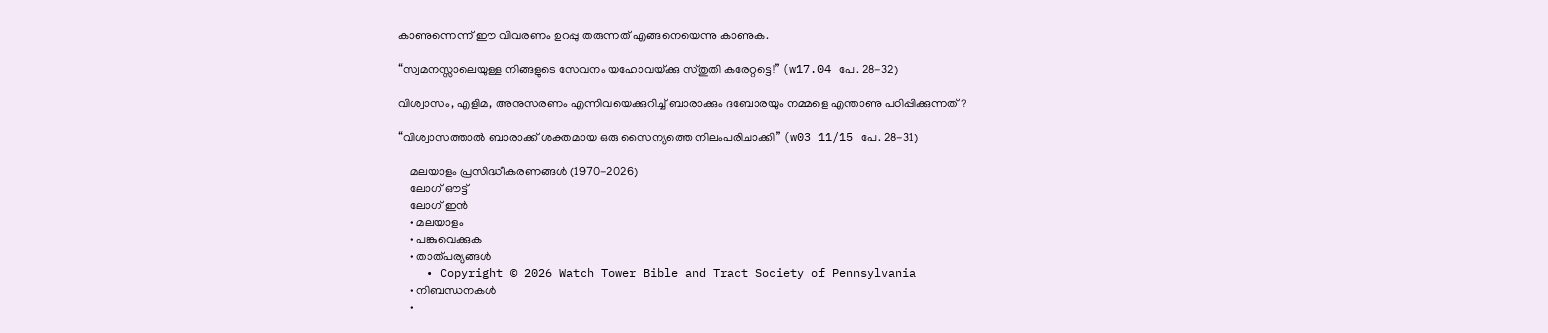കാണുന്നെന്ന്‌ ഈ വിവരണം ഉറപ്പു തരുന്നത്‌ എങ്ങനെയെന്നു കാണുക.

“സ്വമനസ്സാലെയുള്ള നിങ്ങളുടെ സേവനം യഹോവയ്‌ക്കു സ്‌തുതി കരേറ്റട്ടെ!” (w17.04 പേ. 28-32)

വിശ്വാസം, എളിമ, അനുസരണം എന്നിവയെക്കുറിച്ച്‌ ബാരാക്കും ദബോരയും നമ്മളെ എന്താണു പഠിപ്പിക്കുന്നത്‌?

“വിശ്വാസത്താൽ ബാരാക്ക്‌ ശക്തമായ ഒരു സൈന്യത്തെ നിലംപരിചാക്കി” (w03 11/15 പേ. 28-31)

    മലയാളം പ്രസിദ്ധീകരണങ്ങൾ (1970-2026)
    ലോഗ് ഔട്ട്
    ലോഗ് ഇൻ
    • മലയാളം
    • പങ്കുവെക്കുക
    • താത്പര്യങ്ങൾ
    • Copyright © 2026 Watch Tower Bible and Tract Society of Pennsylvania
    • നിബന്ധനകള്‍
    •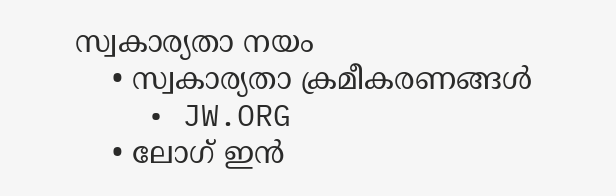സ്വകാര്യതാ നയം
    • സ്വകാര്യതാ ക്രമീകരണങ്ങൾ
    • JW.ORG
    • ലോഗ് ഇൻ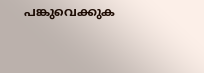പങ്കുവെക്കുക